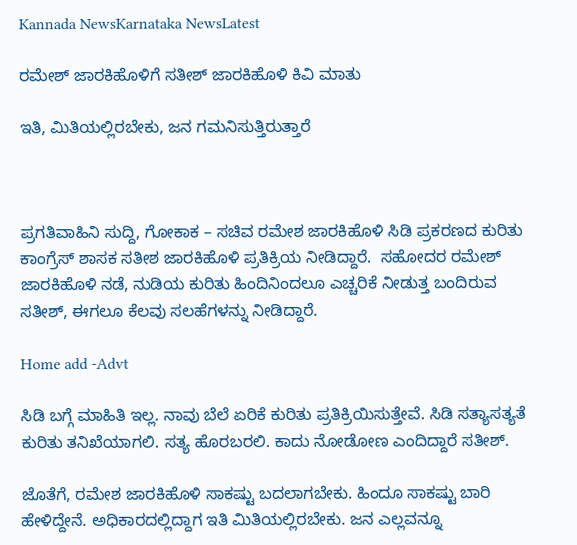Kannada NewsKarnataka NewsLatest

ರಮೇಶ್ ಜಾರಕಿಹೊಳಿಗೆ ಸತೀಶ್ ಜಾರಕಿಹೊಳಿ ಕಿವಿ ಮಾತು

ಇತಿ, ಮಿತಿಯಲ್ಲಿರಬೇಕು, ಜನ ಗಮನಿಸುತ್ತಿರುತ್ತಾರೆ



ಪ್ರಗತಿವಾಹಿನಿ ಸುದ್ದಿ, ಗೋಕಾಕ – ಸಚಿವ ರಮೇಶ ಜಾರಕಿಹೊಳಿ ಸಿಡಿ ಪ್ರಕರಣದ ಕುರಿತು ಕಾಂಗ್ರೆಸ್ ಶಾಸಕ ಸತೀಶ ಜಾರಕಿಹೊಳಿ ಪ್ರತಿಕ್ರಿಯ ನೀಡಿದ್ದಾರೆ.  ಸಹೋದರ ರಮೇಶ್ ಜಾರಕಿಹೊಳಿ ನಡೆ, ನುಡಿಯ ಕುರಿತು ಹಿಂದಿನಿಂದಲೂ ಎಚ್ಚರಿಕೆ ನೀಡುತ್ತ ಬಂದಿರುವ ಸತೀಶ್, ಈಗಲೂ ಕೆಲವು ಸಲಹೆಗಳನ್ನು ನೀಡಿದ್ದಾರೆ.

Home add -Advt

ಸಿಡಿ ಬಗ್ಗೆ ಮಾಹಿತಿ ಇಲ್ಲ. ನಾವು ಬೆಲೆ ಏರಿಕೆ ಕುರಿತು ಪ್ರತಿಕ್ರಿಯಿಸುತ್ತೇವೆ. ಸಿಡಿ ಸತ್ಯಾಸತ್ಯತೆ ಕುರಿತು ತನಿಖೆಯಾಗಲಿ. ಸತ್ಯ ಹೊರಬರಲಿ. ಕಾದು ನೋಡೋಣ ಎಂದಿದ್ದಾರೆ ಸತೀಶ್.

ಜೊತೆಗೆ, ರಮೇಶ ಜಾರಕಿಹೊಳಿ ಸಾಕಷ್ಟು ಬದಲಾಗಬೇಕು. ಹಿಂದೂ ಸಾಕಷ್ಟು ಬಾರಿ ಹೇಳಿದ್ದೇನೆ. ಅಧಿಕಾರದಲ್ಲಿದ್ದಾಗ ಇತಿ ಮಿತಿಯಲ್ಲಿರಬೇಕು. ಜನ ಎಲ್ಲವನ್ನೂ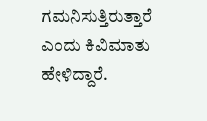ಗಮನಿಸುತ್ತಿರುತ್ತಾರೆ ಎಂದು ಕಿವಿಮಾತು ಹೇಳಿದ್ದಾರೆ.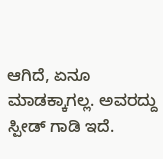ಆಗಿದೆ, ಏನೂ ಮಾಡಕ್ಕಾಗಲ್ಲ. ಅವರದ್ದು ಸ್ಪೀಡ್ ಗಾಡಿ ಇದೆ.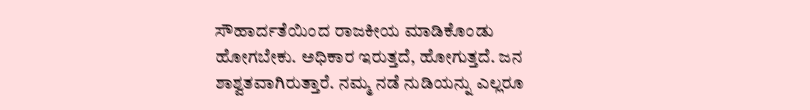ಸೌಹಾರ್ದತೆಯಿಂದ ರಾಜಕೀಯ ಮಾಡಿಕೊಂಡು ಹೋಗಬೇಕು. ಅಧಿಕಾರ ಇರುತ್ತದೆ, ಹೋಗುತ್ತದೆ. ಜನ ಶಾಶ್ವತವಾಗಿರುತ್ತಾರೆ. ನಮ್ಮ ನಡೆ ನುಡಿಯನ್ನು ಎಲ್ಲರೂ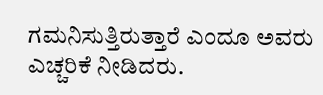ಗಮನಿಸುತ್ತಿರುತ್ತಾರೆ ಎಂದೂ ಅವರು ಎಚ್ಚರಿಕೆ ನೀಡಿದರು.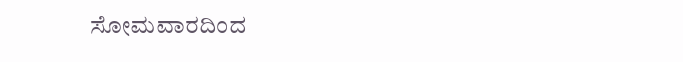ಸೋಮವಾರದಿಂದ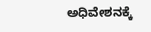ಅಧಿವೇಶನಕ್ಕೆ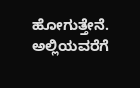ಹೋಗುತ್ತೇನೆ. ಅಲ್ಲಿಯವರೆಗೆ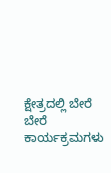ಕ್ಷೇತ್ರದಲ್ಲಿ ಬೇರೆ ಬೇರೆ ಕಾರ್ಯಕ್ರಮಗಳು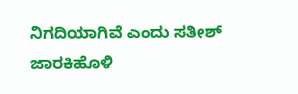ನಿಗದಿಯಾಗಿವೆ ಎಂದು ಸತೀಶ್ ಜಾರಕಿಹೊಳಿ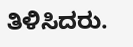ತಿಳಿಸಿದರು.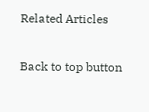Related Articles

Back to top button